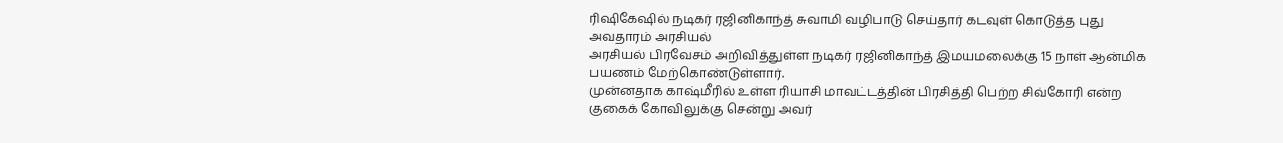ரிஷிகேஷில் நடிகர் ரஜினிகாந்த் சுவாமி வழிபாடு செய்தார் கடவுள் கொடுத்த புது அவதாரம் அரசியல்
அரசியல் பிரவேசம் அறிவித்துள்ள நடிகர் ரஜினிகாந்த் இமயமலைக்கு 15 நாள் ஆன்மிக பயணம் மேற்கொண்டுள்ளார்.
முன்னதாக காஷ்மீரில் உள்ள ரியாசி மாவட்டத்தின் பிரசித்தி பெற்ற சிவ்கோரி என்ற குகைக் கோவிலுக்கு சென்று அவர்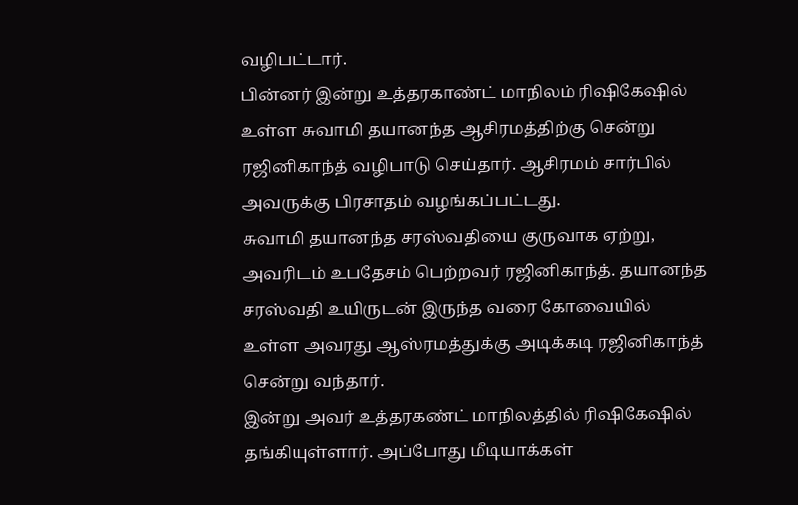வழிபட்டார்.
பின்னர் இன்று உத்தரகாண்ட் மாநிலம் ரிஷிகேஷில் உள்ள சுவாமி தயானந்த ஆசிரமத்திற்கு சென்று ரஜினிகாந்த் வழிபாடு செய்தார். ஆசிரமம் சார்பில் அவருக்கு பிரசாதம் வழங்கப்பட்டது.
சுவாமி தயானந்த சரஸ்வதியை குருவாக ஏற்று, அவரிடம் உபதேசம் பெற்றவர் ரஜினிகாந்த். தயானந்த சரஸ்வதி உயிருடன் இருந்த வரை கோவையில் உள்ள அவரது ஆஸ்ரமத்துக்கு அடிக்கடி ரஜினிகாந்த் சென்று வந்தார்.
இன்று அவர் உத்தரகண்ட் மாநிலத்தில் ரிஷிகேஷில் தங்கியுள்ளார். அப்போது மீடியாக்கள்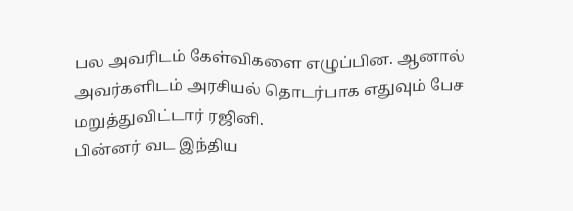பல அவரிடம் கேள்விகளை எழுப்பின. ஆனால் அவர்களிடம் அரசியல் தொடர்பாக எதுவும் பேச மறுத்துவிட்டார் ரஜினி.
பின்னர் வட இந்திய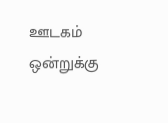ஊடகம் ஒன்றுக்கு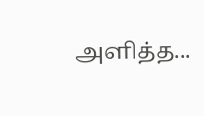அளித்த...